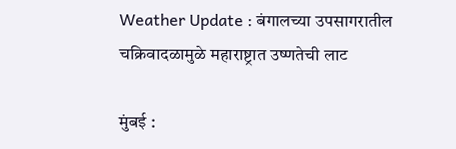Weather Update : बंगालच्या उपसागरातील चक्रिवादळामुळे महाराष्ट्रात उष्णतेची लाट

मुंबई :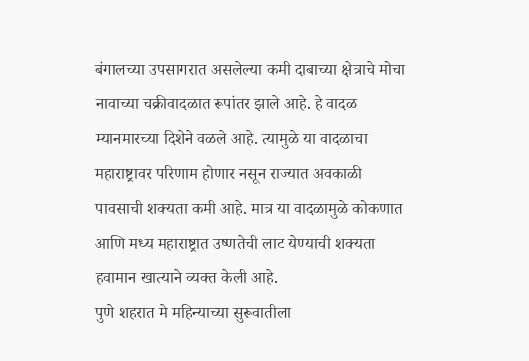बंगालच्या उपसागरात असलेल्या कमी दाबाच्या क्षेत्राचे मोचा नावाच्या चक्रीवादळात रूपांतर झाले आहे. हे वादळ म्यानमारच्या दिशेने वळले आहे. त्यामुळे या वादळाचा महाराष्ट्रावर परिणाम होणार नसून राज्यात अवकाळी पावसाची शक्यता कमी आहे. मात्र या वादळामुळे कोकणात आणि मध्य महाराष्ट्रात उष्णतेची लाट येण्याची शक्यता हवामान खात्याने व्यक्त केली आहे.
पुणे शहरात मे महिन्याच्या सुरूवातीला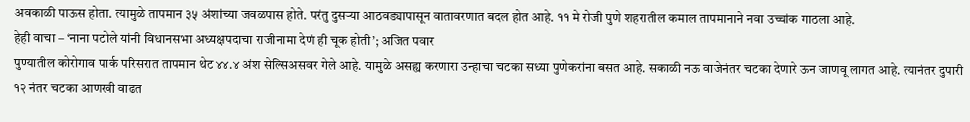अवकाळी पाऊस होता. त्यामुळे तापमान ३५ अंशांच्या जवळपास होते. परंतु दुसऱ्या आठवड्यापासून वातावरणात बदल होत आहे. ११ मे रोजी पुणे शहरातील कमाल तापमानाने नवा उच्चांक गाठला आहे.
हेही वाचा – ‘नाना पटोले यांनी विधानसभा अध्यक्षपदाचा राजीनामा देणं ही चूक होती’; अजित पवार
पुण्यातील कोरोगाव पार्क परिसरात तापमान थेट ४४.४ अंश सेल्सिअसवर गेले आहे. यामुळे असह्य करणारा उन्हाचा चटका सध्या पुणेकरांना बसत आहे. सकाळी नऊ वाजेनंतर चटका देणारे ऊन जाणवू लागत आहे. त्यानंतर दुपारी १२ नंतर चटका आणखी वाढत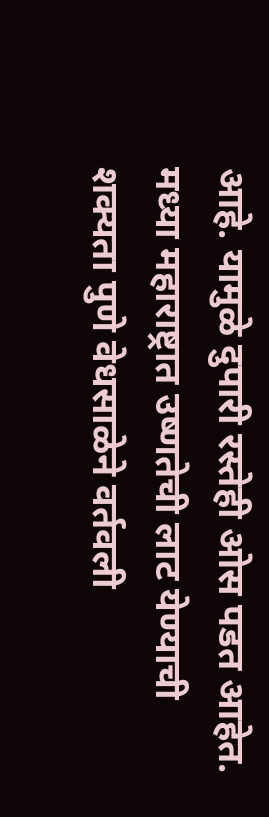आहे. यामुळे दुपारी रस्तेही ओस पडत आहेत.
मध्या महाराष्ट्रात उष्णतेची लाट येण्याची शक्यता पुणे वेधसाळेने वर्तवली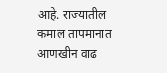आहे. राज्यातील कमाल तापमानात आणखीन वाढ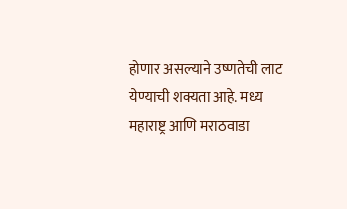होणार असल्याने उष्णतेची लाट येण्याची शक्यता आहे. मध्य महाराष्ट्र आणि मराठवाडा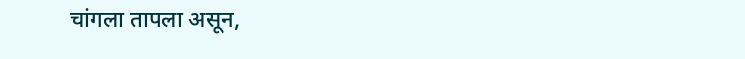चांगला तापला असून,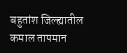बहुतांश जिल्ह्यातील कमाल तापमान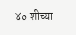४० शीच्या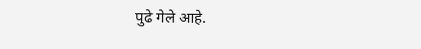पुढे गेले आहे.